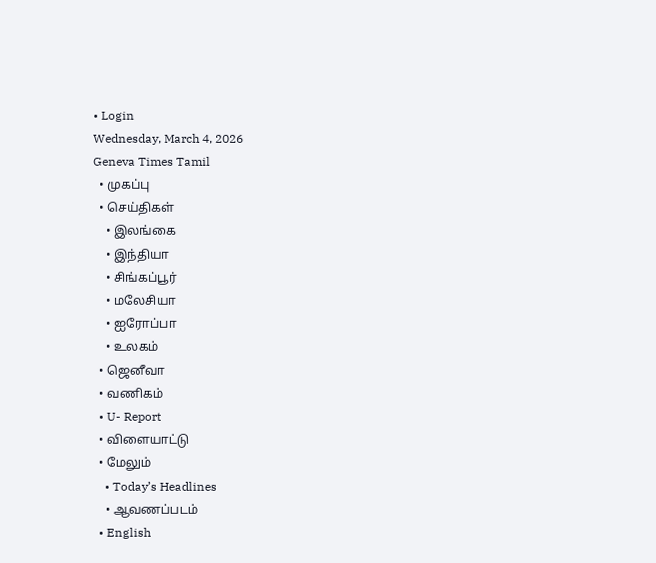• Login
Wednesday, March 4, 2026
Geneva Times Tamil
  • முகப்பு
  • செய்திகள்
    • இலங்கை
    • இந்தியா
    • சிங்கப்பூர்
    • மலேசியா
    • ஐரோப்பா
    • உலகம்
  • ஜெனீவா
  • வணிகம்
  • U- Report
  • விளையாட்டு
  • மேலும்
    • Today’s Headlines
    • ஆவணப்படம்
  • English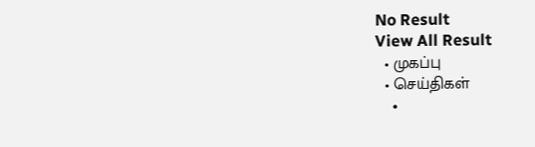No Result
View All Result
  • முகப்பு
  • செய்திகள்
    •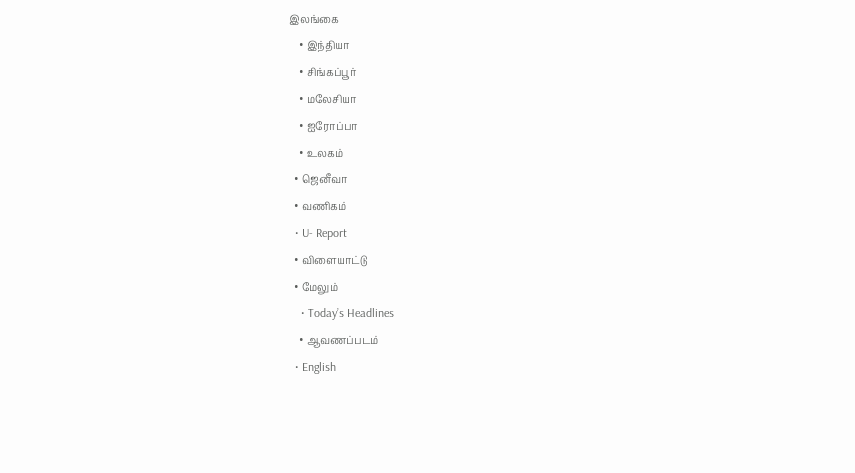இலங்கை
    • இந்தியா
    • சிங்கப்பூர்
    • மலேசியா
    • ஐரோப்பா
    • உலகம்
  • ஜெனீவா
  • வணிகம்
  • U- Report
  • விளையாட்டு
  • மேலும்
    • Today’s Headlines
    • ஆவணப்படம்
  • English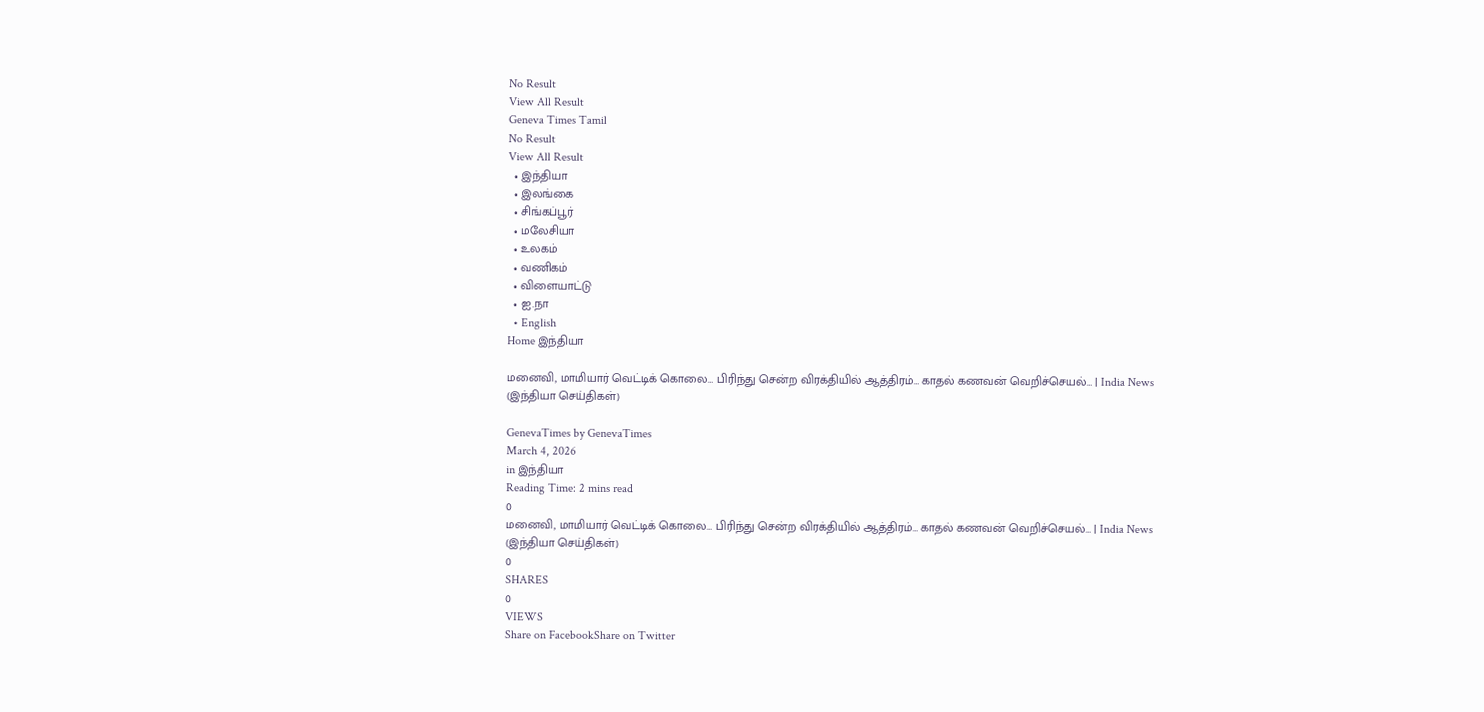No Result
View All Result
Geneva Times Tamil
No Result
View All Result
  • இந்தியா
  • இலங்கை
  • சிங்கப்பூர்
  • மலேசியா
  • உலகம்
  • வணிகம்
  • விளையாட்டு
  • ஐ.நா
  • English
Home இந்தியா

மனைவி, மாமியார் வெட்டிக் கொலை… பிரிந்து சென்ற விரக்தியில் ஆத்திரம்… காதல் கணவன் வெறிச்செயல்… | India News (இந்தியா செய்திகள்)

GenevaTimes by GenevaTimes
March 4, 2026
in இந்தியா
Reading Time: 2 mins read
0
மனைவி, மாமியார் வெட்டிக் கொலை… பிரிந்து சென்ற விரக்தியில் ஆத்திரம்… காதல் கணவன் வெறிச்செயல்… | India News (இந்தியா செய்திகள்)
0
SHARES
0
VIEWS
Share on FacebookShare on Twitter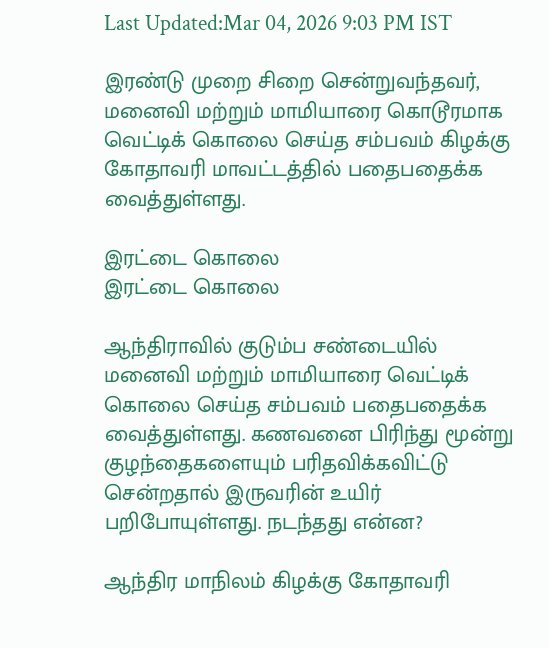Last Updated:Mar 04, 2026 9:03 PM IST

இரண்டு முறை சிறை சென்றுவந்தவர், மனைவி மற்றும் மாமியாரை கொடூரமாக வெட்டிக் கொலை செய்த சம்பவம் கிழக்கு கோதாவரி மாவட்டத்தில் பதைபதைக்க வைத்துள்ளது.

இரட்டை கொலை
இரட்டை கொலை

ஆந்திராவில் குடும்ப சண்டையில் மனைவி மற்றும் மாமியாரை வெட்டிக் கொலை செய்த சம்பவம் பதைபதைக்க வைத்துள்ளது. கணவனை பிரிந்து மூன்று குழந்தைகளையும் பரிதவிக்கவிட்டு சென்றதால் இருவரின் உயிர் பறிபோயுள்ளது. நடந்தது என்ன?

ஆந்திர மாநிலம் கிழக்கு கோதாவரி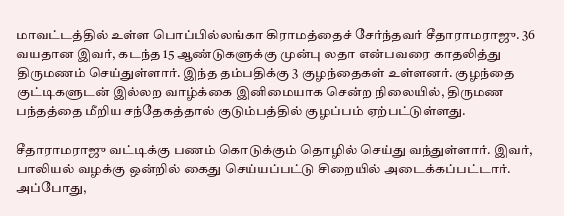மாவட்டத்தில் உள்ள பொப்பில்லங்கா கிராமத்தைச் சேர்ந்தவர் சீதாராமராஜு. 36 வயதான இவர், கடந்த 15 ஆண்டுகளுக்கு முன்பு லதா என்பவரை காதலித்து திருமணம் செய்துள்ளார். இந்த தம்பதிக்கு 3 குழந்தைகள் உள்ளனர். குழந்தை குட்டிகளுடன் இல்லற வாழ்க்கை இனிமையாக சென்ற நிலையில், திருமண பந்தத்தை மீறிய சந்தேகத்தால் குடும்பத்தில் குழப்பம் ஏற்பட்டுள்ளது.

சீதாராமராஜு வட்டிக்கு பணம் கொடுக்கும் தொழில் செய்து வந்துள்ளார். இவர், பாலியல் வழக்கு ஒன்றில் கைது செய்யப்பட்டு சிறையில் அடைக்கப்பட்டார். அப்போது,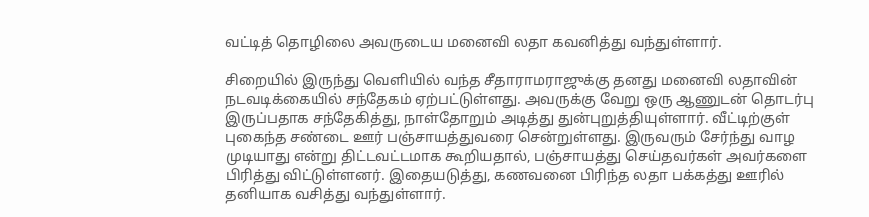வட்டித் தொழிலை அவருடைய மனைவி லதா கவனித்து வந்துள்ளார்.

சிறையில் இருந்து வெளியில் வந்த சீதாராமராஜுக்கு தனது மனைவி லதாவின் நடவடிக்கையில் சந்தேகம் ஏற்பட்டுள்ளது. அவருக்கு வேறு ஒரு ஆணுடன் தொடர்பு இருப்பதாக சந்தேகித்து, நாள்தோறும் அடித்து துன்புறுத்தியுள்ளார். வீட்டிற்குள் புகைந்த சண்டை ஊர் பஞ்சாயத்துவரை சென்றுள்ளது. இருவரும் சேர்ந்து வாழ முடியாது என்று திட்டவட்டமாக கூறியதால், பஞ்சாயத்து செய்தவர்கள் அவர்களை பிரித்து விட்டுள்ளனர். இதையடுத்து, கணவனை பிரிந்த லதா பக்கத்து ஊரில் தனியாக வசித்து வந்துள்ளார்.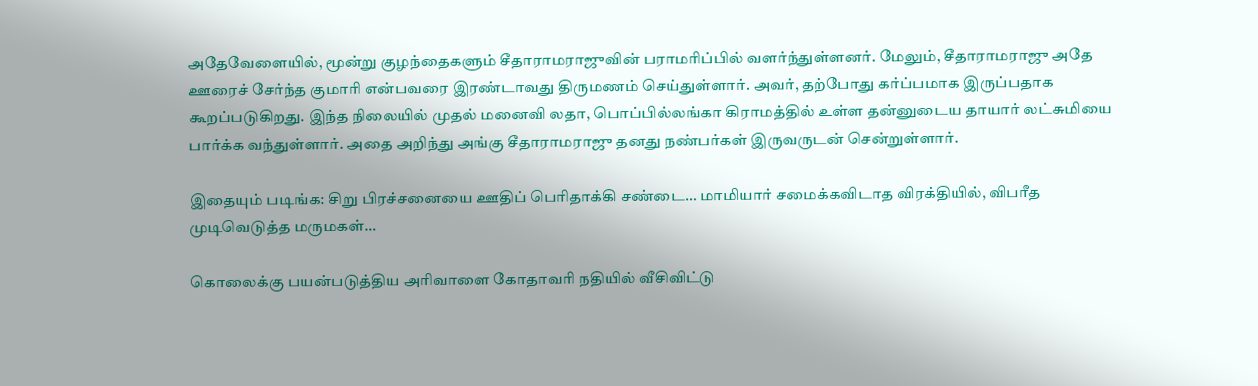அதேவேளையில், மூன்று குழந்தைகளும் சீதாராமராஜுவின் பராமரிப்பில் வளர்ந்துள்ளனர். மேலும், சீதாராமராஜு அதே ஊரைச் சேர்ந்த குமாரி என்பவரை இரண்டாவது திருமணம் செய்துள்ளார். அவர், தற்போது கர்ப்பமாக இருப்பதாக கூறப்படுகிறது. இந்த நிலையில் முதல் மனைவி லதா, பொப்பில்லங்கா கிராமத்தில் உள்ள தன்னுடைய தாயார் லட்சுமியை பார்க்க வந்துள்ளார். அதை அறிந்து அங்கு சீதாராமராஜு தனது நண்பர்கள் இருவருடன் சென்றுள்ளார்.

இதையும் படிங்க: சிறு பிரச்சனையை ஊதிப் பெரிதாக்கி சண்டை… மாமியார் சமைக்கவிடாத விரக்தியில், விபரீத முடிவெடுத்த மருமகள்…

கொலைக்கு பயன்படுத்திய அரிவாளை கோதாவரி நதியில் வீசிவிட்டு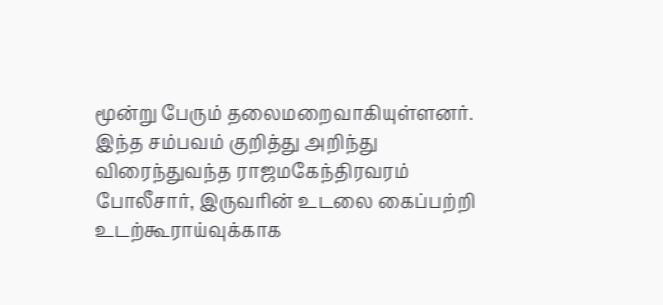மூன்று பேரும் தலைமறைவாகியுள்ளனர். இந்த சம்பவம் குறித்து அறிந்து விரைந்துவந்த ராஜமகேந்திரவரம் போலீசார், இருவரின் உடலை கைப்பற்றி உடற்கூராய்வுக்காக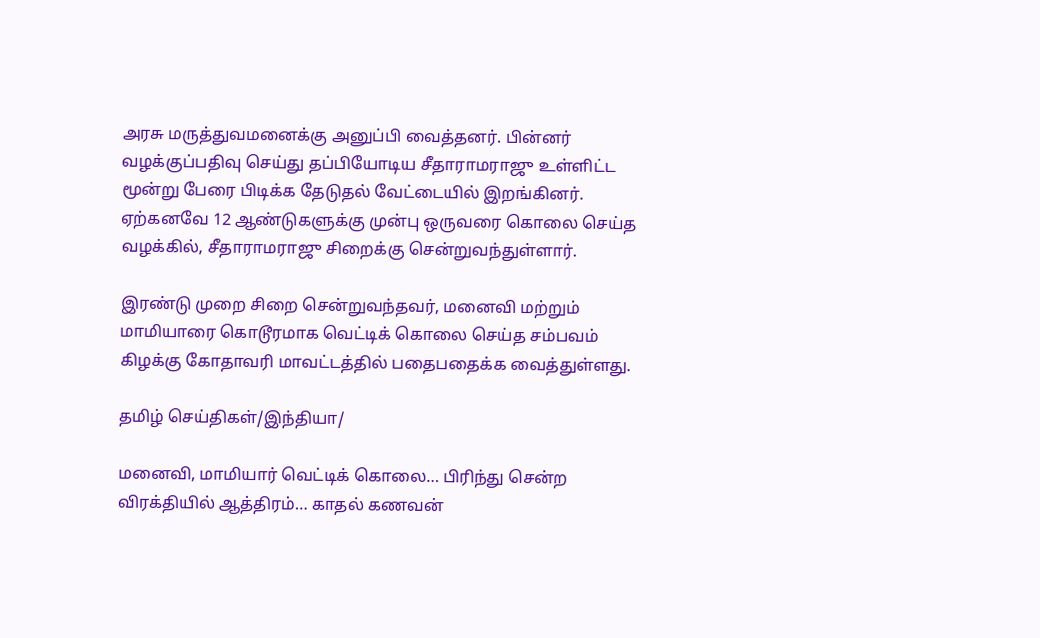அரசு மருத்துவமனைக்கு அனுப்பி வைத்தனர். பின்னர் வழக்குப்பதிவு செய்து தப்பியோடிய சீதாராமராஜு உள்ளிட்ட மூன்று பேரை பிடிக்க தேடுதல் வேட்டையில் இறங்கினர். ஏற்கனவே 12 ஆண்டுகளுக்கு முன்பு ஒருவரை கொலை செய்த வழக்கில், சீதாராமராஜு சிறைக்கு சென்றுவந்துள்ளார்.

இரண்டு முறை சிறை சென்றுவந்தவர், மனைவி மற்றும் மாமியாரை கொடூரமாக வெட்டிக் கொலை செய்த சம்பவம் கிழக்கு கோதாவரி மாவட்டத்தில் பதைபதைக்க வைத்துள்ளது.

தமிழ் செய்திகள்/இந்தியா/

மனைவி, மாமியார் வெட்டிக் கொலை… பிரிந்து சென்ற விரக்தியில் ஆத்திரம்… காதல் கணவன்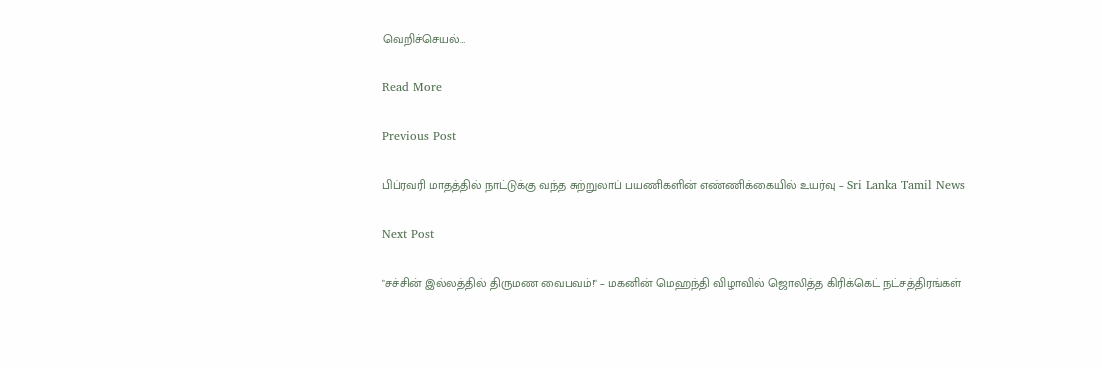வெறிச்செயல்…

Read More

Previous Post

பிப்ரவரி மாதத்தில் நாட்டுக்கு வந்த சுற்றுலாப் பயணிகளின் எண்ணிக்கையில் உயர்வு – Sri Lanka Tamil News

Next Post

"சச்சின் இல்லத்தில் திருமண வைபவம்!" – மகனின் மெஹந்தி விழாவில் ஜொலித்த கிரிக்கெட் நட்சத்திரங்கள்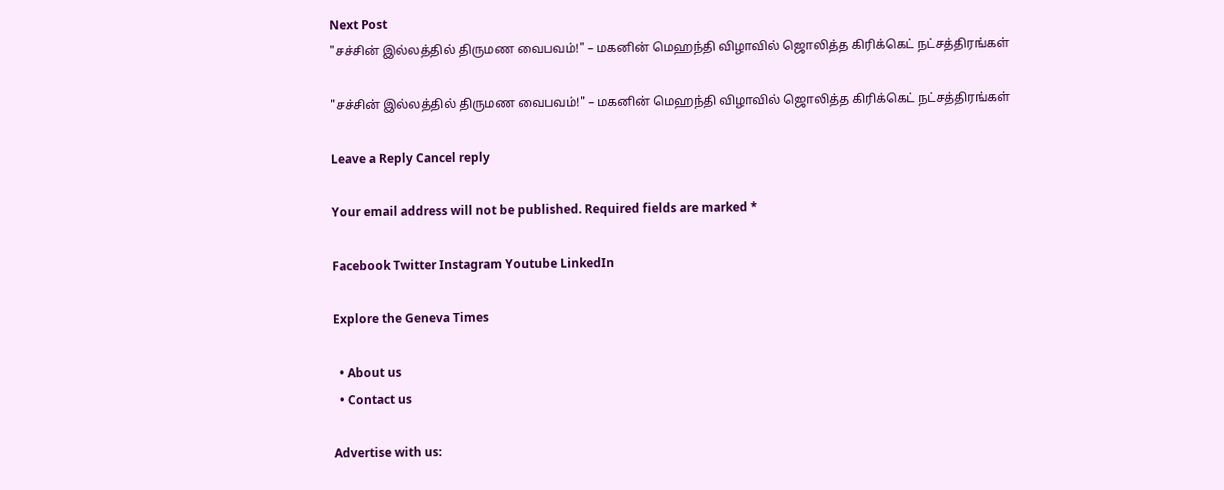Next Post
"சச்சின் இல்லத்தில் திருமண வைபவம்!" – மகனின் மெஹந்தி விழாவில் ஜொலித்த கிரிக்கெட் நட்சத்திரங்கள்

"சச்சின் இல்லத்தில் திருமண வைபவம்!" – மகனின் மெஹந்தி விழாவில் ஜொலித்த கிரிக்கெட் நட்சத்திரங்கள்

Leave a Reply Cancel reply

Your email address will not be published. Required fields are marked *

Facebook Twitter Instagram Youtube LinkedIn

Explore the Geneva Times

  • About us
  • Contact us

Advertise with us: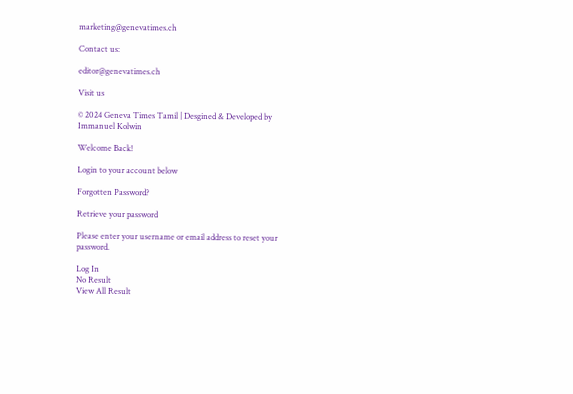marketing@genevatimes.ch

Contact us:

editor@genevatimes.ch

Visit us

© 2024 Geneva Times Tamil | Desgined & Developed by Immanuel Kolwin

Welcome Back!

Login to your account below

Forgotten Password?

Retrieve your password

Please enter your username or email address to reset your password.

Log In
No Result
View All Result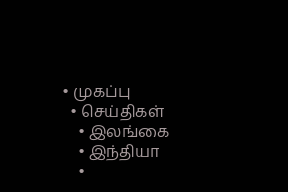• முகப்பு
  • செய்திகள்
    • இலங்கை
    • இந்தியா
    •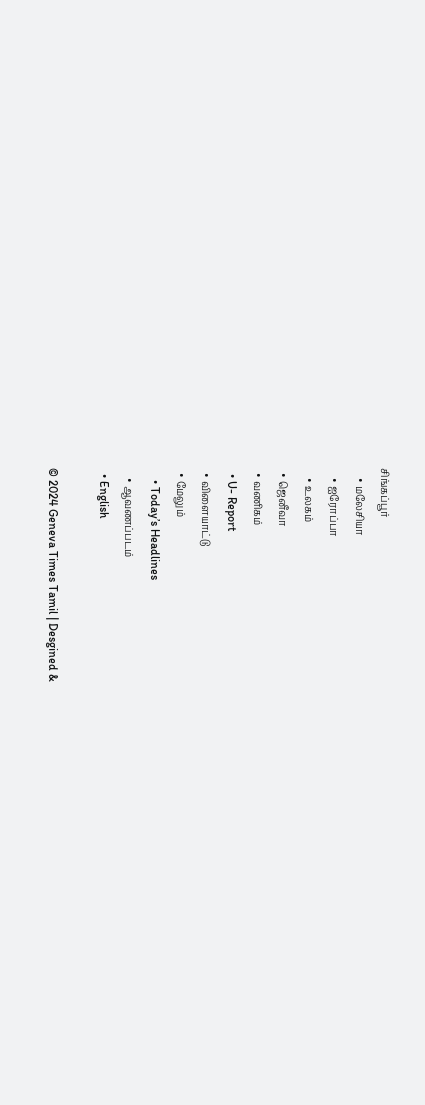சிங்கப்பூர்
    • மலேசியா
    • ஐரோப்பா
    • உலகம்
  • ஜெனீவா
  • வணிகம்
  • U- Report
  • விளையாட்டு
  • மேலும்
    • Today’s Headlines
    • ஆவணப்படம்
  • English

© 2024 Geneva Times Tamil | Desgined &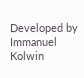Developed by Immanuel Kolwin